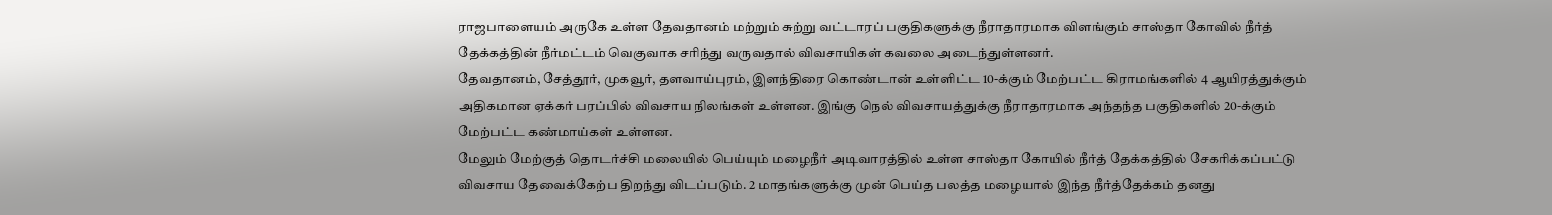ராஜபாளையம் அருகே உள்ள தேவதானம் மற்றும் சுற்று வட்டாரப் பகுதிகளுக்கு நீராதாரமாக விளங்கும் சாஸ்தா கோவில் நீர்த் தேக்கத்தின் நீர்மட்டம் வெகுவாக சரிந்து வருவதால் விவசாயிகள் கவலை அடைந்துள்ளனர்.
தேவதானம், சேத்தூர், முகவூர், தளவாய்புரம், இளந்திரை கொண்டான் உள்ளிட்ட 10-க்கும் மேற்பட்ட கிராமங்களில் 4 ஆயிரத்துக்கும் அதிகமான ஏக்கர் பரப்பில் விவசாய நிலங்கள் உள்ளன. இங்கு நெல் விவசாயத்துக்கு நீராதாரமாக அந்தந்த பகுதிகளில் 20-க்கும் மேற்பட்ட கண்மாய்கள் உள்ளன.
மேலும் மேற்குத் தொடர்ச்சி மலையில் பெய்யும் மழைநீர் அடிவாரத்தில் உள்ள சாஸ்தா கோயில் நீர்த் தேக்கத்தில் சேகரிக்கப்பட்டு விவசாய தேவைக்கேற்ப திறந்து விடப்படும். 2 மாதங்களுக்கு முன் பெய்த பலத்த மழையால் இந்த நீர்த்தேக்கம் தனது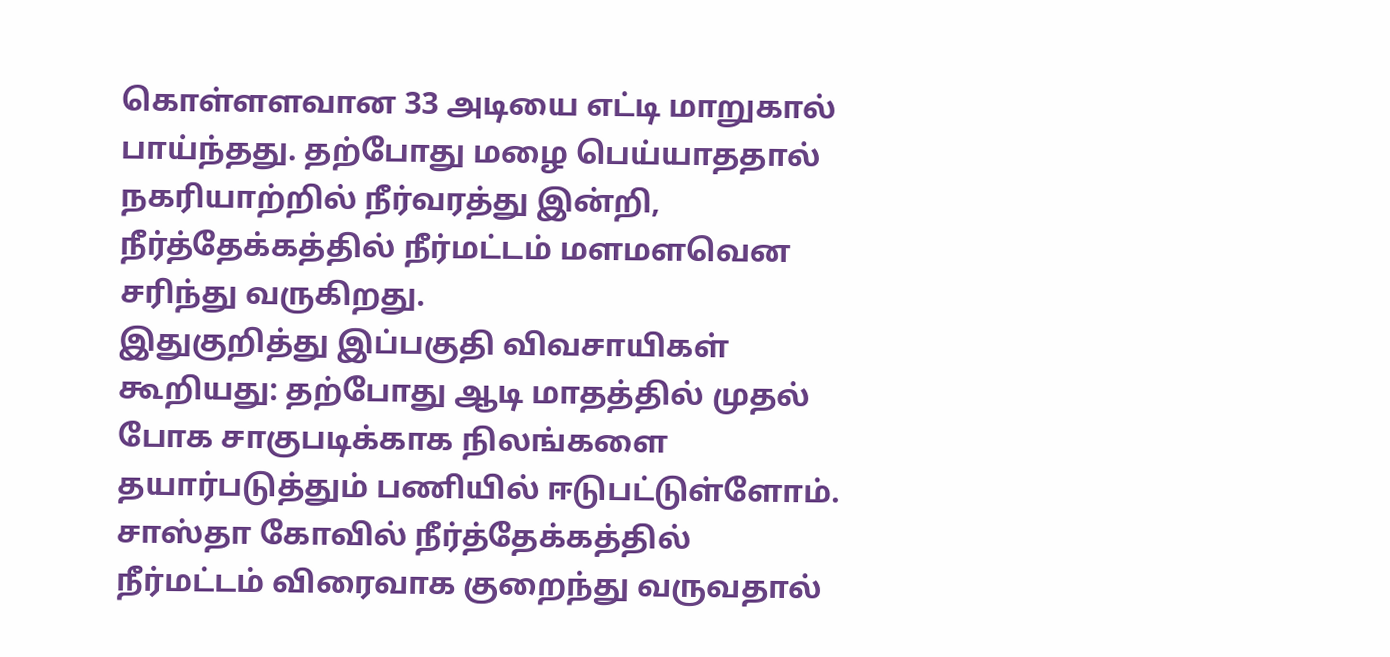கொள்ளளவான 33 அடியை எட்டி மாறுகால் பாய்ந்தது. தற்போது மழை பெய்யாததால் நகரியாற்றில் நீர்வரத்து இன்றி, நீர்த்தேக்கத்தில் நீர்மட்டம் மளமளவென சரிந்து வருகிறது.
இதுகுறித்து இப்பகுதி விவசாயிகள் கூறியது: தற்போது ஆடி மாதத்தில் முதல் போக சாகுபடிக்காக நிலங்களை தயார்படுத்தும் பணியில் ஈடுபட்டுள்ளோம்.
சாஸ்தா கோவில் நீர்த்தேக்கத்தில் நீர்மட்டம் விரைவாக குறைந்து வருவதால்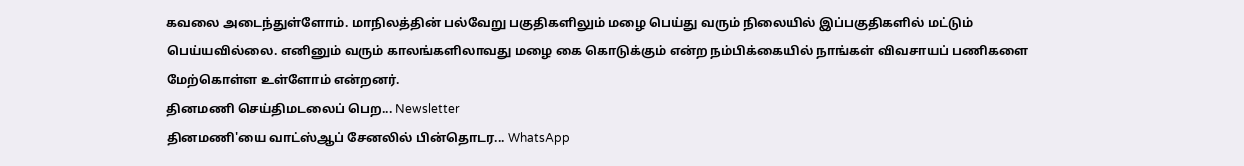கவலை அடைந்துள்ளோம். மாநிலத்தின் பல்வேறு பகுதிகளிலும் மழை பெய்து வரும் நிலையில் இப்பகுதிகளில் மட்டும் பெய்யவில்லை. எனினும் வரும் காலங்களிலாவது மழை கை கொடுக்கும் என்ற நம்பிக்கையில் நாங்கள் விவசாயப் பணிகளை மேற்கொள்ள உள்ளோம் என்றனர்.
தினமணி செய்திமடலைப் பெற... Newsletter
தினமணி'யை வாட்ஸ்ஆப் சேனலில் பின்தொடர... WhatsApp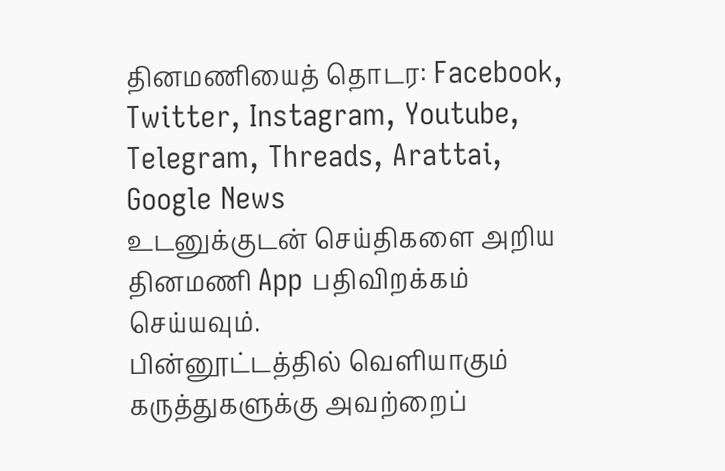தினமணியைத் தொடர: Facebook, Twitter, Instagram, Youtube, Telegram, Threads, Arattai, Google News
உடனுக்குடன் செய்திகளை அறிய தினமணி App பதிவிறக்கம் செய்யவும்.
பின்னூட்டத்தில் வெளியாகும் கருத்துகளுக்கு அவற்றைப்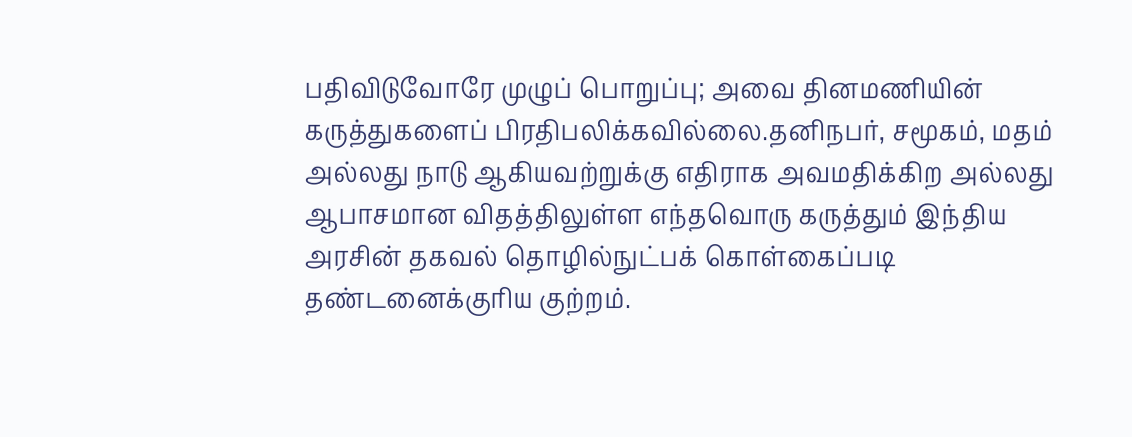பதிவிடுவோரே முழுப் பொறுப்பு; அவை தினமணியின் கருத்துகளைப் பிரதிபலிக்கவில்லை.தனிநபர், சமூகம், மதம் அல்லது நாடு ஆகியவற்றுக்கு எதிராக அவமதிக்கிற அல்லது ஆபாசமான விதத்திலுள்ள எந்தவொரு கருத்தும் இந்திய அரசின் தகவல் தொழில்நுட்பக் கொள்கைப்படி தண்டனைக்குரிய குற்றம்.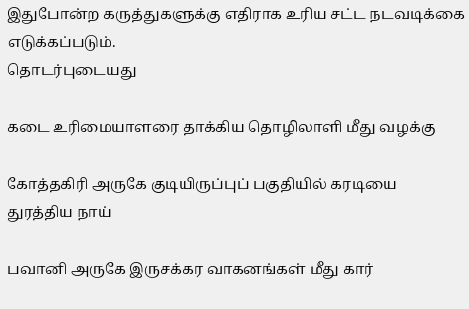இதுபோன்ற கருத்துகளுக்கு எதிராக உரிய சட்ட நடவடிக்கை எடுக்கப்படும்.
தொடர்புடையது

கடை உரிமையாளரை தாக்கிய தொழிலாளி மீது வழக்கு

கோத்தகிரி அருகே குடியிருப்புப் பகுதியில் கரடியை துரத்திய நாய்

பவானி அருகே இருசக்கர வாகனங்கள் மீது கார்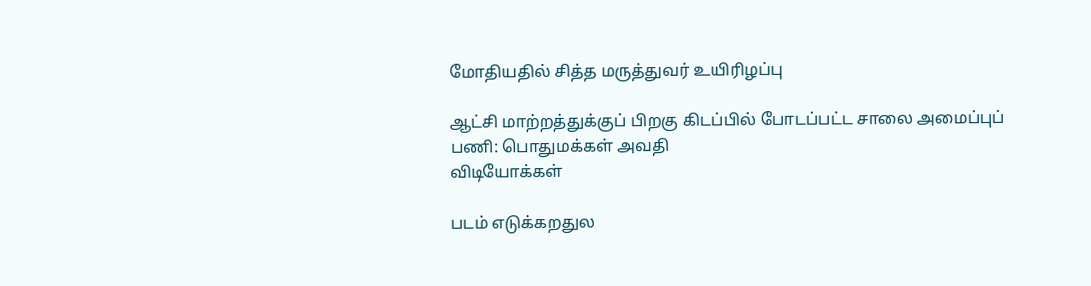மோதியதில் சித்த மருத்துவர் உயிரிழப்பு

ஆட்சி மாற்றத்துக்குப் பிறகு கிடப்பில் போடப்பட்ட சாலை அமைப்புப் பணி: பொதுமக்கள் அவதி
விடியோக்கள்

படம் எடுக்கறதுல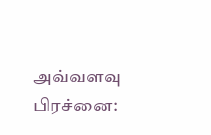அவ்வளவு பிரச்னை: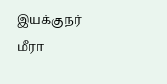இயக்குநர் மீரா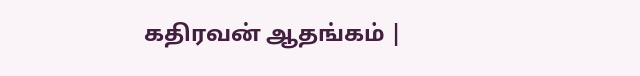கதிரவன் ஆதங்கம் |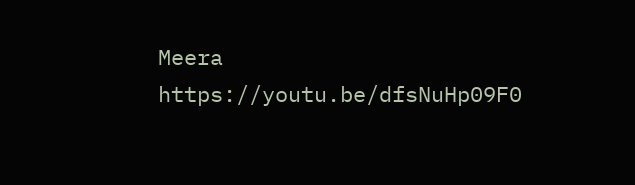Meera https://youtu.be/dfsNuHp09F0